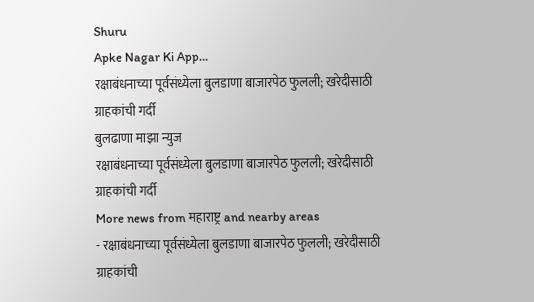Shuru
Apke Nagar Ki App…
रक्षाबंधनाच्या पूर्वसंध्येला बुलडाणा बाजारपेठ फुलली; खरेदीसाठी ग्राहकांची गर्दी
बुलढाणा माझा न्युज
रक्षाबंधनाच्या पूर्वसंध्येला बुलडाणा बाजारपेठ फुलली; खरेदीसाठी ग्राहकांची गर्दी
More news from महाराष्ट्र and nearby areas
- रक्षाबंधनाच्या पूर्वसंध्येला बुलडाणा बाजारपेठ फुलली; खरेदीसाठी ग्राहकांची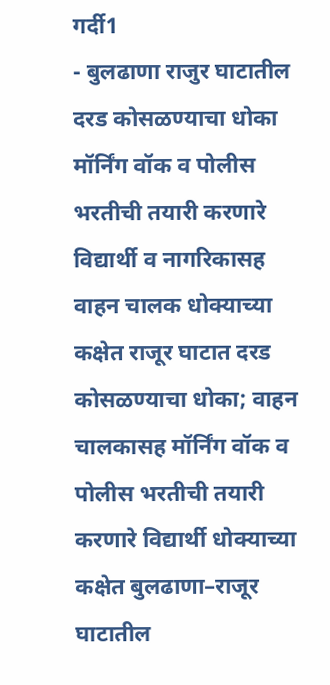गर्दी1
- बुलढाणा राजुर घाटातील दरड कोसळण्याचा धोका मॉर्निंग वॉक व पोलीस भरतीची तयारी करणारे विद्यार्थी व नागरिकासह वाहन चालक धोक्याच्या कक्षेत राजूर घाटात दरड कोसळण्याचा धोका; वाहन चालकासह मॉर्निंग वॉक व पोलीस भरतीची तयारी करणारे विद्यार्थी धोक्याच्या कक्षेत बुलढाणा–राजूर घाटातील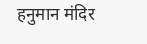हनुमान मंदिर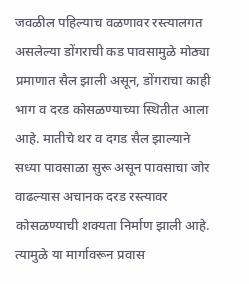जवळील पहिल्याच वळणावर रस्त्यालगत असलेल्या डोंगराची कड पावसामुळे मोठ्या प्रमाणात सैल झाली असून, डोंगराचा काही भाग व दरड कोसळण्याच्या स्थितीत आला आहे. मातीचे थर व दगड सैल झाल्याने सध्या पावसाळा सुरू असून पावसाचा जोर वाढल्यास अचानक दरड रस्त्यावर कोसळण्याची शक्यता निर्माण झाली आहे. त्यामुळे या मार्गावरून प्रवास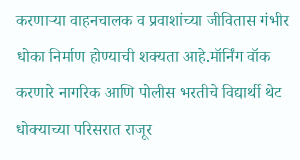करणाऱ्या वाहनचालक व प्रवाशांच्या जीवितास गंभीर धोका निर्माण होण्याची शक्यता आहे.मॉर्निंग वॉक करणारे नागरिक आणि पोलीस भरतीचे विद्यार्थी थेट धोक्याच्या परिसरात राजूर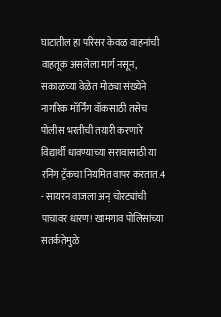घाटातील हा परिसर केवळ वाहनांची वाहतूक असलेला मार्ग नसून, सकाळच्या वेळेत मोठ्या संख्येने नागरिक मॉर्निंग वॉकसाठी तसेच पोलीस भरतीची तयारी करणारे विद्यार्थी धावण्याच्या सरावासाठी या रनिंग ट्रॅकचा नियमित वापर करतात.4
- सायरन वाजला अन् चोरट्यांची पाचावर धारण! खामगाव पोलिसांच्या सतर्कतेमुळे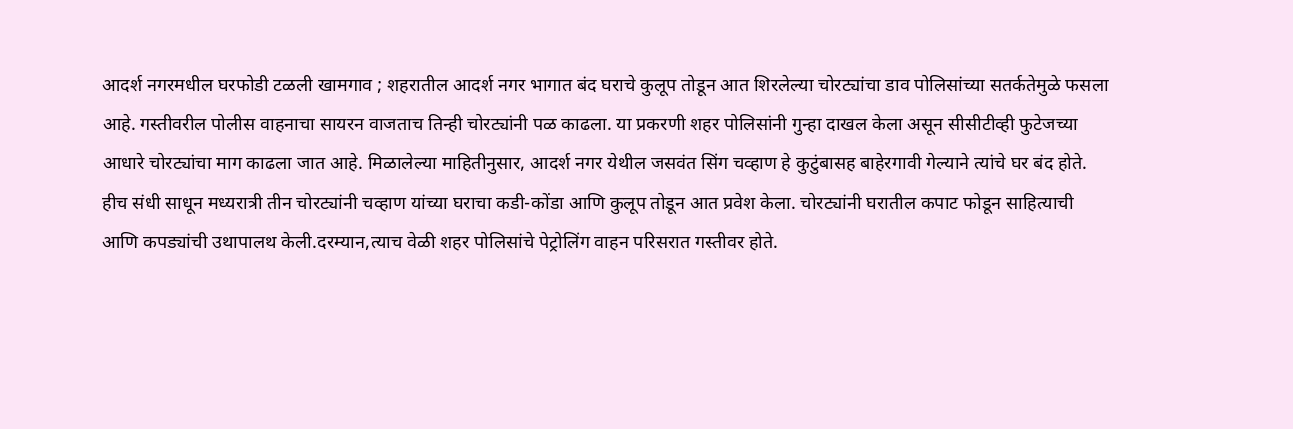आदर्श नगरमधील घरफोडी टळली खामगाव ; शहरातील आदर्श नगर भागात बंद घराचे कुलूप तोडून आत शिरलेल्या चोरट्यांचा डाव पोलिसांच्या सतर्कतेमुळे फसला आहे. गस्तीवरील पोलीस वाहनाचा सायरन वाजताच तिन्ही चोरट्यांनी पळ काढला. या प्रकरणी शहर पोलिसांनी गुन्हा दाखल केला असून सीसीटीव्ही फुटेजच्या आधारे चोरट्यांचा माग काढला जात आहे. मिळालेल्या माहितीनुसार, आदर्श नगर येथील जसवंत सिंग चव्हाण हे कुटुंबासह बाहेरगावी गेल्याने त्यांचे घर बंद होते. हीच संधी साधून मध्यरात्री तीन चोरट्यांनी चव्हाण यांच्या घराचा कडी-कोंडा आणि कुलूप तोडून आत प्रवेश केला. चोरट्यांनी घरातील कपाट फोडून साहित्याची आणि कपड्यांची उथापालथ केली.दरम्यान,त्याच वेळी शहर पोलिसांचे पेट्रोलिंग वाहन परिसरात गस्तीवर होते.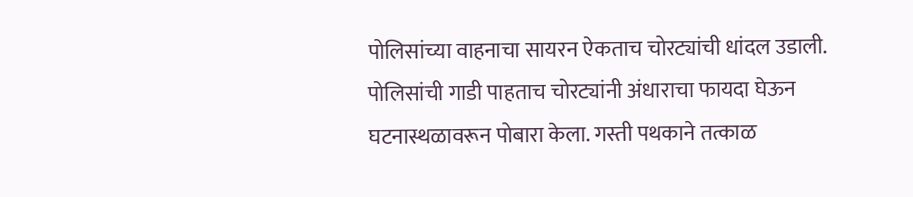पोलिसांच्या वाहनाचा सायरन ऐकताच चोरट्यांची धांदल उडाली. पोलिसांची गाडी पाहताच चोरट्यांनी अंधाराचा फायदा घेऊन घटनास्थळावरून पोबारा केला. गस्ती पथकाने तत्काळ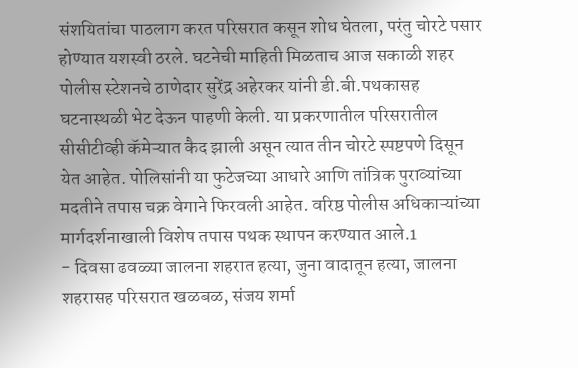संशयितांचा पाठलाग करत परिसरात कसून शोध घेतला, परंतु चोरटे पसार होण्यात यशस्वी ठरले. घटनेची माहिती मिळताच आज सकाळी शहर पोलीस स्टेशनचे ठाणेदार सुरेंद्र अहेरकर यांनी डी.बी.पथकासह घटनास्थळी भेट देऊन पाहणी केली. या प्रकरणातील परिसरातील सीसीटीव्ही कॅमेऱ्यात कैद झाली असून त्यात तीन चोरटे स्पष्टपणे दिसून येत आहेत. पोलिसांनी या फुटेजच्या आधारे आणि तांत्रिक पुराव्यांच्या मदतीने तपास चक्र वेगाने फिरवली आहेत. वरिष्ठ पोलीस अधिकाऱ्यांच्या मार्गदर्शनाखाली विशेष तपास पथक स्थापन करण्यात आले.1
- दिवसा ढवळ्या जालना शहरात हत्या, जुना वादातून हत्या, जालना शहरासह परिसरात खळबळ, संजय शर्मा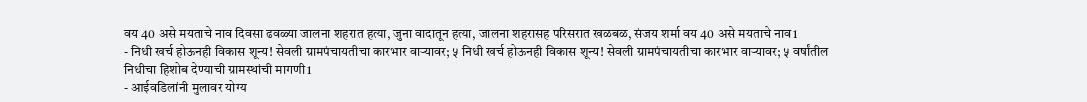वय 40 असे मयताचे नाव दिवसा ढवळ्या जालना शहरात हत्या, जुना वादातून हत्या, जालना शहरासह परिसरात खळबळ, संजय शर्मा वय 40 असे मयताचे नाव1
- निधी खर्च होऊनही विकास शून्य! सेवली ग्रामपंचायतीचा कारभार वाऱ्यावर; ५ निधी खर्च होऊनही विकास शून्य! सेवली ग्रामपंचायतीचा कारभार वाऱ्यावर; ५ वर्षांतील निधीचा हिशोब देण्याची ग्रामस्थांची मागणी1
- आईवडिलांनी मुलावर योग्य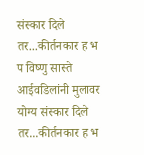संस्कार दिले तर...कीर्तनकार ह भ प विष्णु सास्ते आईवडिलांनी मुलावर योग्य संस्कार दिले तर...कीर्तनकार ह भ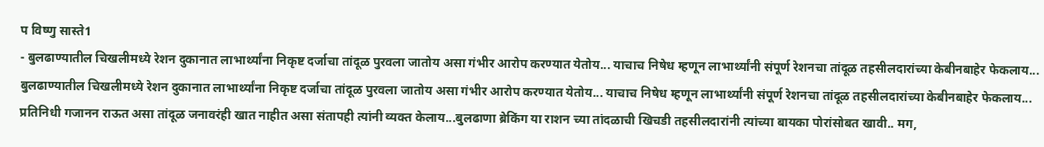प विष्णु सास्ते1
- बुलढाण्यातील चिखलीमध्ये रेशन दुकानात लाभार्थ्यांना निकृष्ट दर्जाचा तांदूळ पुरवला जातोय असा गंभीर आरोप करण्यात येतोय... याचाच निषेध म्हणून लाभार्थ्यांनी संपूर्ण रेशनचा तांदूळ तहसीलदारांच्या केबीनबाहेर फेकलाय... बुलढाण्यातील चिखलीमध्ये रेशन दुकानात लाभार्थ्यांना निकृष्ट दर्जाचा तांदूळ पुरवला जातोय असा गंभीर आरोप करण्यात येतोय... याचाच निषेध म्हणून लाभार्थ्यांनी संपूर्ण रेशनचा तांदूळ तहसीलदारांच्या केबीनबाहेर फेकलाय... प्रतिनिधी गजानन राऊत असा तांदूळ जनावरंही खात नाहीत असा संतापही त्यांनी व्यक्त केलाय...बुलढाणा ब्रेकिंग या राशन च्या तांदळाची खिचडी तहसीलदारांनी त्यांच्या बायका पोरांसोबत खावी.. मग,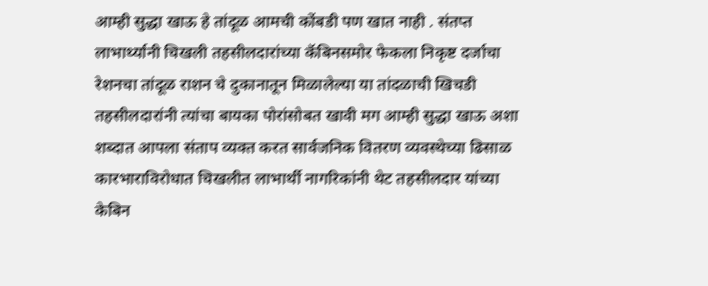आम्ही सुद्धा खाऊ हे तांदूळ आमची कोंबडी पण खात नाही . संतप्त लाभार्थ्यानी चिखली तहसीलदारांच्या कॅबिनसमोर फेकला निकृष्ट दर्जाचा रेशनचा तांदूळ राशन चे दुकानातून मिळालेल्या या तांदळाची खिचडी तहसीलदारांनी त्यांचा बायका पोरांसोबत खावी मग आम्ही सुद्धा खाऊ अशा शब्दात आपला संताप व्यक्त करत सार्वजनिक वितरण व्यवस्थेच्या ढिसाळ कारभाराविरोधात चिखलीत लाभार्थी नागरिकांनी थेट तहसीलदार यांच्या केबिन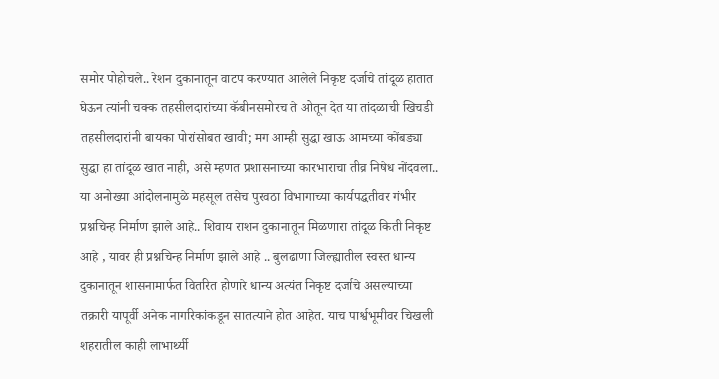समोर पोहोचले.. रेशन दुकानातून वाटप करण्यात आलेले निकृष्ट दर्जाचे तांदूळ हातात घेऊन त्यांनी चक्क तहसीलदारांच्या कॅबीनसमोरच ते ओतून देत या तांदळाची खिचडी तहसीलदारांनी बायका पोरांसोबत खावी; मग आम्ही सुद्धा खाऊ आमच्या कोंबड्या सुद्धा हा तांदूळ खात नाही, असे म्हणत प्रशासनाच्या कारभाराचा तीव्र निषेध नोंदवला.. या अनोख्या आंदोलनामुळे महसूल तसेच पुरवठा विभागाच्या कार्यपद्धतीवर गंभीर प्रश्नचिन्ह निर्माण झाले आहे.. शिवाय राशन दुकानातून मिळणारा तांदूळ किती निकृष्ट आहे , यावर ही प्रश्नचिन्ह निर्माण झाले आहे .. बुलढाणा जिल्ह्यातील स्वस्त धान्य दुकानातून शासनामार्फत वितरित होणारे धान्य अत्यंत निकृष्ट दर्जाचे असल्याच्या तक्रारी यापूर्वी अनेक नागरिकांकडून सातत्याने होत आहेत. याच पार्श्वभूमीवर चिखली शहरातील काही लाभार्थ्यी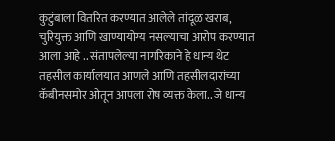कुटुंबाला वितरित करण्यात आलेले तांदूळ खराब, चुरियुक्त आणि खाण्यायोग्य नसल्याचा आरोप करण्यात आला आहे .. संतापलेल्या नागरिकाने हे धान्य थेट तहसील कार्यालयात आणले आणि तहसीलदारांच्या कॅबीनसमोर ओतून आपला रोष व्यक्त केला.. जे धान्य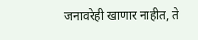जनावरेही खाणार नाहीत, ते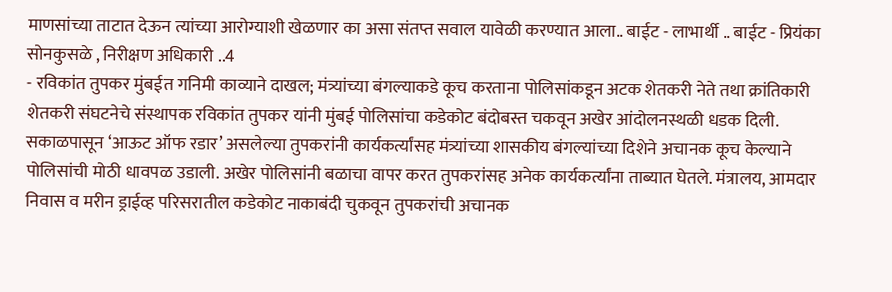माणसांच्या ताटात देऊन त्यांच्या आरोग्याशी खेळणार का असा संतप्त सवाल यावेळी करण्यात आला.. बाईट - लाभार्थी .. बाईट - प्रियंका सोनकुसळे , निरीक्षण अधिकारी ..4
- रविकांत तुपकर मुंबईत गनिमी काव्याने दाखल; मंत्र्यांच्या बंगल्याकडे कूच करताना पोलिसांकडून अटक शेतकरी नेते तथा क्रांतिकारी शेतकरी संघटनेचे संस्थापक रविकांत तुपकर यांनी मुंबई पोलिसांचा कडेकोट बंदोबस्त चकवून अखेर आंदोलनस्थळी धडक दिली. सकाळपासून ‘आऊट ऑफ रडार’ असलेल्या तुपकरांनी कार्यकर्त्यांसह मंत्र्यांच्या शासकीय बंगल्यांच्या दिशेने अचानक कूच केल्याने पोलिसांची मोठी धावपळ उडाली. अखेर पोलिसांनी बळाचा वापर करत तुपकरांसह अनेक कार्यकर्त्यांना ताब्यात घेतले. मंत्रालय, आमदार निवास व मरीन ड्राईव्ह परिसरातील कडेकोट नाकाबंदी चुकवून तुपकरांची अचानक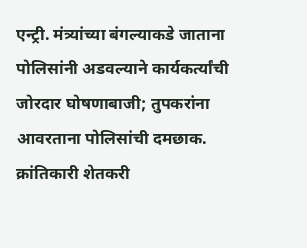एन्ट्री. मंत्र्यांच्या बंगल्याकडे जाताना पोलिसांनी अडवल्याने कार्यकर्त्यांची जोरदार घोषणाबाजी; तुपकरांना आवरताना पोलिसांची दमछाक. क्रांतिकारी शेतकरी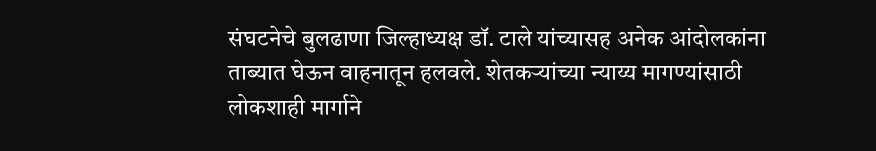संघटनेचे बुलढाणा जिल्हाध्यक्ष डॉ. टाले यांच्यासह अनेक आंदोलकांना ताब्यात घेऊन वाहनातून हलवले. शेतकऱ्यांच्या न्याय्य मागण्यांसाठी लोकशाही मार्गाने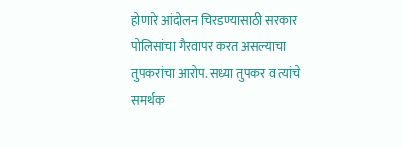होणारे आंदोलन चिरडण्यासाठी सरकार पोलिसांचा गैरवापर करत असल्याचा तुपकरांचा आरोप. सध्या तुपकर व त्यांचे समर्थक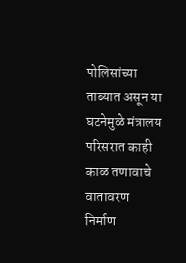पोलिसांच्या ताब्यात असून या घटनेमुळे मंत्रालय परिसरात काही काळ तणावाचे वातावरण निर्माण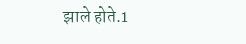झाले होते.1